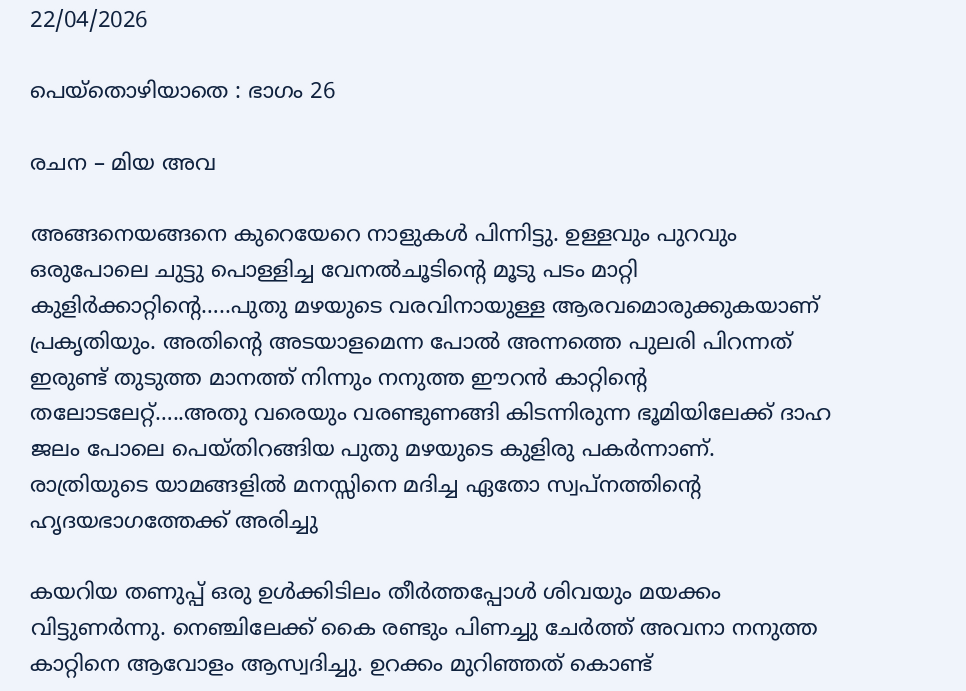22/04/2026

പെയ്തൊഴിയാതെ : ഭാഗം 26

രചന – മിയ അവ

അങ്ങനെയങ്ങനെ കുറെയേറെ നാളുകൾ പിന്നിട്ടു. ഉള്ളവും പുറവും ഒരുപോലെ ചുട്ടു പൊള്ളിച്ച വേനൽചൂടിന്റെ മൂടു പടം മാറ്റി കുളിർക്കാറ്റിന്റെ…..പുതു മഴയുടെ വരവിനായുള്ള ആരവമൊരുക്കുകയാണ് പ്രകൃതിയും. അതിന്റെ അടയാളമെന്ന പോൽ അന്നത്തെ പുലരി പിറന്നത് ഇരുണ്ട് തുടുത്ത മാനത്ത് നിന്നും നനുത്ത ഈറൻ കാറ്റിന്റെ തലോടലേറ്റ്…..അതു വരെയും വരണ്ടുണങ്ങി കിടന്നിരുന്ന ഭൂമിയിലേക്ക് ദാഹ ജലം പോലെ പെയ്തിറങ്ങിയ പുതു മഴയുടെ കുളിരു പകർന്നാണ്. രാത്രിയുടെ യാമങ്ങളിൽ മനസ്സിനെ മദിച്ച ഏതോ സ്വപ്നത്തിന്റെ ഹൃദയഭാഗത്തേക്ക് അരിച്ചു

കയറിയ തണുപ്പ് ഒരു ഉൾക്കിടിലം തീർത്തപ്പോൾ ശിവയും മയക്കം വിട്ടുണർന്നു. നെഞ്ചിലേക്ക് കൈ രണ്ടും പിണച്ചു ചേർത്ത് അവനാ നനുത്ത കാറ്റിനെ ആവോളം ആസ്വദിച്ചു. ഉറക്കം മുറിഞ്ഞത് കൊണ്ട്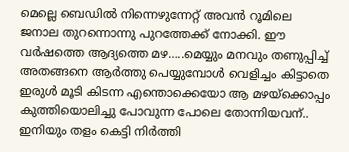മെല്ലെ ബെഡിൽ നിന്നെഴുന്നേറ്റ് അവൻ റൂമിലെ ജനാല തുറന്നൊന്നു പുറത്തേക്ക് നോക്കി. ഈ വർഷത്തെ ആദ്യത്തെ മഴ…..മെയ്യും മനവും തണുപ്പിച്ച് അതങ്ങനെ ആർത്തു പെയ്യുമ്പോൾ വെളിച്ചം കിട്ടാതെ ഇരുൾ മൂടി കിടന്ന എന്തൊക്കെയോ ആ മഴയ്ക്കൊപ്പം കുത്തിയൊലിച്ചു പോവുന്ന പോലെ തോന്നിയവന്.. ഇനിയും തളം കെട്ടി നിർത്തി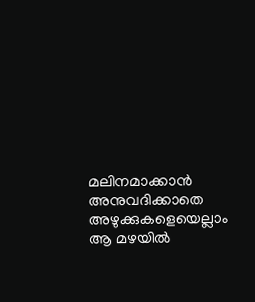മലിനമാക്കാൻ അനുവദിക്കാതെ അഴുക്കുകളെയെല്ലാം ആ മഴയിൽ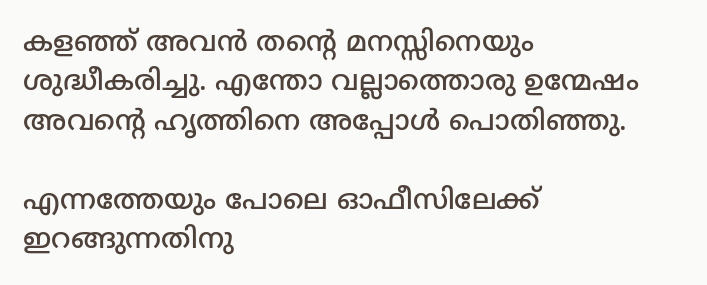കളഞ്ഞ് അവൻ തന്റെ മനസ്സിനെയും ശുദ്ധീകരിച്ചു. എന്തോ വല്ലാത്തൊരു ഉന്മേഷം അവന്റെ ഹൃത്തിനെ അപ്പോൾ പൊതിഞ്ഞു.

എന്നത്തേയും പോലെ ഓഫീസിലേക്ക് ഇറങ്ങുന്നതിനു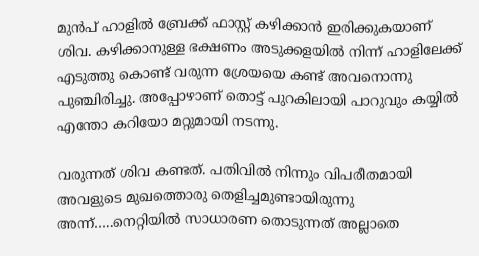മുൻപ് ഹാളിൽ ബ്രേക്ക്‌ ഫാസ്റ്റ് കഴിക്കാൻ ഇരിക്കുകയാണ് ശിവ. കഴിക്കാനുള്ള ഭക്ഷണം അടുക്കളയിൽ നിന്ന് ഹാളിലേക്ക് എടുത്തു കൊണ്ട് വരുന്ന ശ്രേയയെ കണ്ട് അവനൊന്നു പുഞ്ചിരിച്ചു. അപ്പോഴാണ് തൊട്ട് പുറകിലായി പാറുവും കയ്യിൽ എന്തോ കറിയോ മറ്റുമായി നടന്നു.

വരുന്നത് ശിവ കണ്ടത്. പതിവിൽ നിന്നും വിപരീതമായി അവളുടെ മുഖത്തൊരു തെളിച്ചമുണ്ടായിരുന്നു അന്ന്…..നെറ്റിയിൽ സാധാരണ തൊടുന്നത് അല്ലാതെ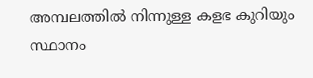അമ്പലത്തിൽ നിന്നുള്ള കളഭ കുറിയും സ്ഥാനം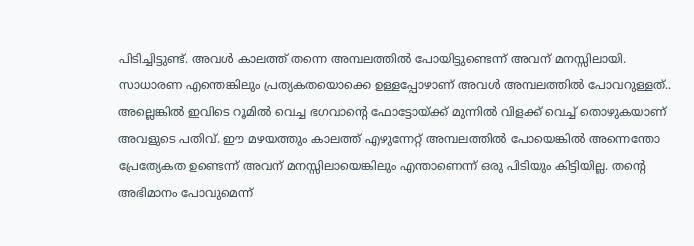പിടിച്ചിട്ടുണ്ട്. അവൾ കാലത്ത് തന്നെ അമ്പലത്തിൽ പോയിട്ടുണ്ടെന്ന് അവന് മനസ്സിലായി. സാധാരണ എന്തെങ്കിലും പ്രത്യകതയൊക്കെ ഉള്ളപ്പോഴാണ് അവൾ അമ്പലത്തിൽ പോവറുള്ളത്.. അല്ലെങ്കിൽ ഇവിടെ റൂമിൽ വെച്ച ഭഗവാന്റെ ഫോട്ടോയ്ക്ക് മുന്നിൽ വിളക്ക് വെച്ച് തൊഴുകയാണ് അവളുടെ പതിവ്. ഈ മഴയത്തും കാലത്ത് എഴുന്നേറ്റ് അമ്പലത്തിൽ പോയെങ്കിൽ അന്നെന്തോ പ്രേത്യേകത ഉണ്ടെന്ന് അവന് മനസ്സിലായെങ്കിലും എന്താണെന്ന് ഒരു പിടിയും കിട്ടിയില്ല. തന്റെ അഭിമാനം പോവുമെന്ന്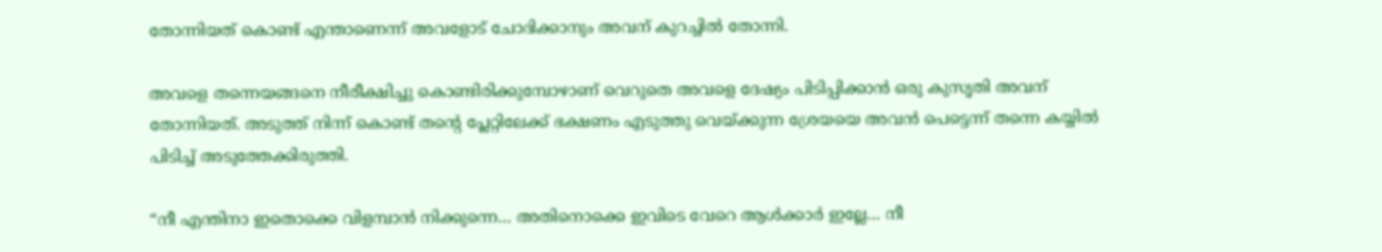തോന്നിയത് കൊണ്ട് എന്താണെന്ന് അവളോട് ചോദിക്കാനും അവന് കുറച്ചിൽ തോന്നി.

അവളെ തന്നെയങ്ങനെ നീരീക്ഷിച്ചു കൊണ്ടിരിക്കുമ്പോഴാണ് വെറുതെ അവളെ ദേഷ്യം പിടിപ്പിക്കാൻ ഒരു കുസൃതി അവന് തോന്നിയത്. അടുത്ത് നിന്ന് കൊണ്ട് തന്റെ പ്ലേറ്റിലേക്ക് ഭക്ഷണം എടുത്തു വെയ്ക്കുന്ന ശ്രേയയെ അവൻ പെട്ടെന്ന് തന്നെ കയ്യിൽ പിടിച്ച് അടുത്തേക്കിരുത്തി.

“നീ എന്തിനാ ഇതൊക്കെ വിളമ്പാൻ നിക്കുന്നെ… അതിനൊക്കെ ഇവിടെ വേറെ ആൾക്കാർ ഇല്ലേ… നീ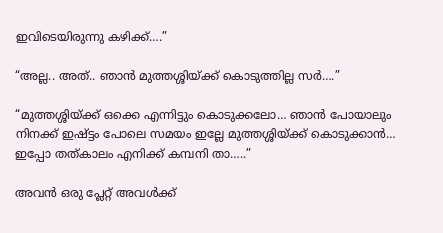ഇവിടെയിരുന്നു കഴിക്ക്….”

“അല്ല.. അത്.. ഞാൻ മുത്തശ്ശിയ്ക്ക് കൊടുത്തില്ല സർ….”

“മുത്തശ്ശിയ്ക്ക് ഒക്കെ എന്നിട്ടും കൊടുക്കലോ… ഞാൻ പോയാലും നിനക്ക് ഇഷ്ട്ടം പോലെ സമയം ഇല്ലേ മുത്തശ്ശിയ്ക്ക് കൊടുക്കാൻ… ഇപ്പോ തത്കാലം എനിക്ക് കമ്പനി താ…..”

അവൻ ഒരു പ്ലേറ്റ് അവൾക്ക്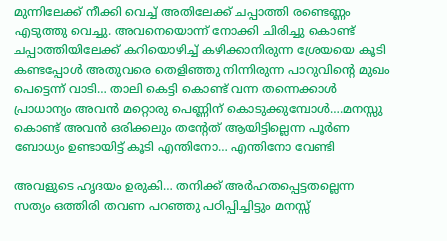മുന്നിലേക്ക് നീക്കി വെച്ച് അതിലേക്ക് ചപ്പാത്തി രണ്ടെണ്ണം എടുത്തു വെച്ചു. അവനെയൊന്ന് നോക്കി ചിരിച്ചു കൊണ്ട് ചപ്പാത്തിയിലേക്ക് കറിയൊഴിച്ച് കഴിക്കാനിരുന്ന ശ്രേയയെ കൂടി കണ്ടപ്പോൾ അതുവരെ തെളിഞ്ഞു നിന്നിരുന്ന പാറുവിന്റെ മുഖം പെട്ടെന്ന് വാടി… താലി കെട്ടി കൊണ്ട് വന്ന തന്നെക്കാൾ പ്രാധാന്യം അവൻ മറ്റൊരു പെണ്ണിന് കൊടുക്കുമ്പോൾ….മനസ്സു കൊണ്ട് അവൻ ഒരിക്കലും തന്റേത് ആയിട്ടില്ലെന്ന പൂർണ ബോധ്യം ഉണ്ടായിട്ട് കൂടി എന്തിനോ… എന്തിനോ വേണ്ടി

അവളുടെ ഹൃദയം ഉരുകി… തനിക്ക് അർഹതപ്പെട്ടതല്ലെന്ന സത്യം ഒത്തിരി തവണ പറഞ്ഞു പഠിപ്പിച്ചിട്ടും മനസ്സ്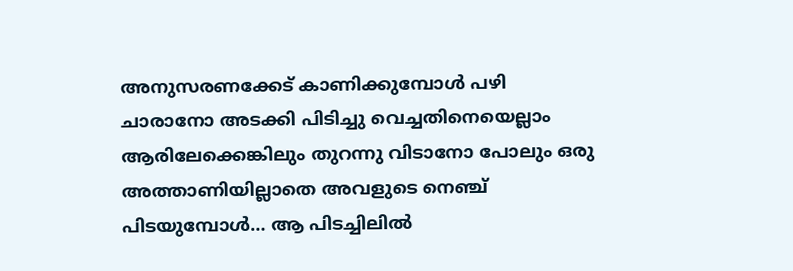അനുസരണക്കേട് കാണിക്കുമ്പോൾ പഴി ചാരാനോ അടക്കി പിടിച്ചു വെച്ചതിനെയെല്ലാം ആരിലേക്കെങ്കിലും തുറന്നു വിടാനോ പോലും ഒരു അത്താണിയില്ലാതെ അവളുടെ നെഞ്ച് പിടയുമ്പോൾ… ആ പിടച്ചിലിൽ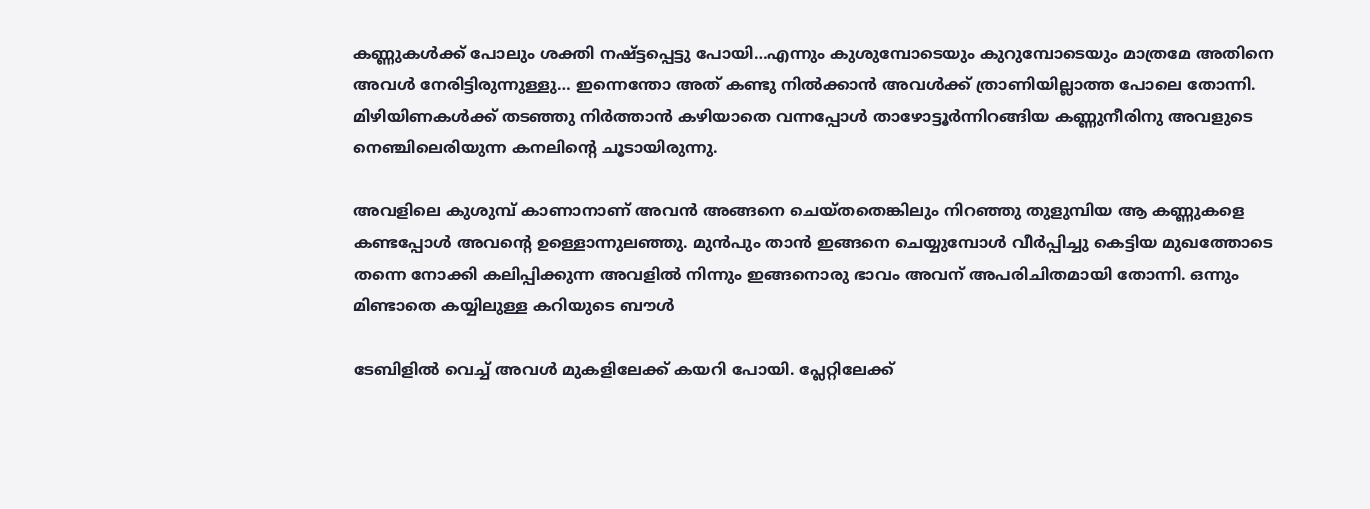കണ്ണുകൾക്ക് പോലും ശക്തി നഷ്ട്ടപ്പെട്ടു പോയി…എന്നും കുശുമ്പോടെയും കുറുമ്പോടെയും മാത്രമേ അതിനെ അവൾ നേരിട്ടിരുന്നുള്ളു… ഇന്നെന്തോ അത് കണ്ടു നിൽക്കാൻ അവൾക്ക് ത്രാണിയില്ലാത്ത പോലെ തോന്നി. മിഴിയിണകൾക്ക് തടഞ്ഞു നിർത്താൻ കഴിയാതെ വന്നപ്പോൾ താഴോട്ടൂർന്നിറങ്ങിയ കണ്ണുനീരിനു അവളുടെ നെഞ്ചിലെരിയുന്ന കനലിന്റെ ചൂടായിരുന്നു.

അവളിലെ കുശുമ്പ് കാണാനാണ് അവൻ അങ്ങനെ ചെയ്തതെങ്കിലും നിറഞ്ഞു തുളുമ്പിയ ആ കണ്ണുകളെ കണ്ടപ്പോൾ അവന്റെ ഉള്ളൊന്നുലഞ്ഞു. മുൻപും താൻ ഇങ്ങനെ ചെയ്യുമ്പോൾ വീർപ്പിച്ചു കെട്ടിയ മുഖത്തോടെ തന്നെ നോക്കി കലിപ്പിക്കുന്ന അവളിൽ നിന്നും ഇങ്ങനൊരു ഭാവം അവന് അപരിചിതമായി തോന്നി. ഒന്നും മിണ്ടാതെ കയ്യിലുള്ള കറിയുടെ ബൗൾ

ടേബിളിൽ വെച്ച് അവൾ മുകളിലേക്ക് കയറി പോയി. പ്ലേറ്റിലേക്ക്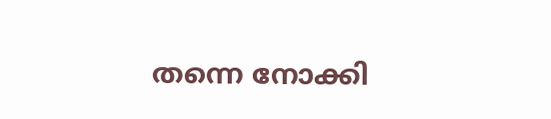തന്നെ നോക്കി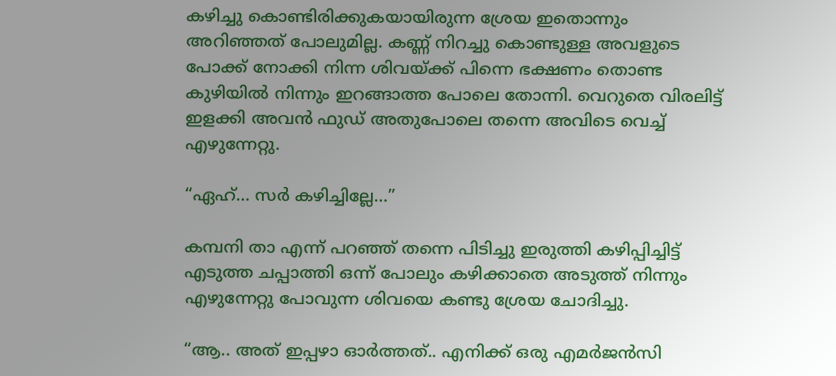കഴിച്ചു കൊണ്ടിരിക്കുകയായിരുന്ന ശ്രേയ ഇതൊന്നും അറിഞ്ഞത് പോലുമില്ല. കണ്ണ് നിറച്ചു കൊണ്ടുള്ള അവളുടെ പോക്ക് നോക്കി നിന്ന ശിവയ്ക്ക് പിന്നെ ഭക്ഷണം തൊണ്ട കുഴിയിൽ നിന്നും ഇറങ്ങാത്ത പോലെ തോന്നി. വെറുതെ വിരലിട്ട് ഇളക്കി അവൻ ഫുഡ് അതുപോലെ തന്നെ അവിടെ വെച്ച് എഴുന്നേറ്റു.

“ഏഹ്… സർ കഴിച്ചില്ലേ…”

കമ്പനി താ എന്ന് പറഞ്ഞ് തന്നെ പിടിച്ചു ഇരുത്തി കഴിപ്പിച്ചിട്ട് എടുത്ത ചപ്പാത്തി ഒന്ന് പോലും കഴിക്കാതെ അടുത്ത് നിന്നും എഴുന്നേറ്റു പോവുന്ന ശിവയെ കണ്ടു ശ്രേയ ചോദിച്ചു.

“ആ.. അത് ഇപ്പഴാ ഓർത്തത്.. എനിക്ക് ഒരു എമർജൻസി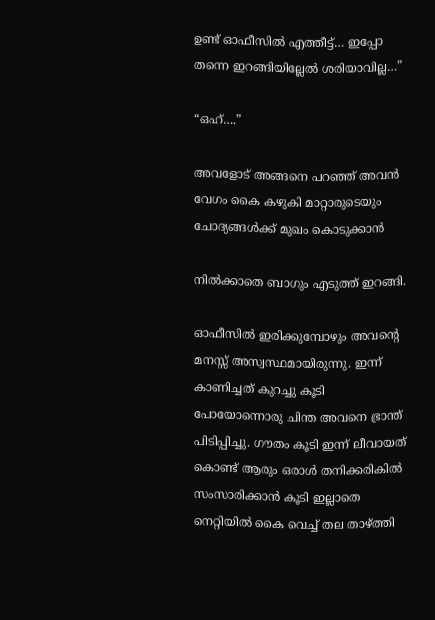ഉണ്ട് ഓഫീസിൽ എത്തീട്ട്… ഇപ്പോ തന്നെ ഇറങ്ങിയില്ലേൽ ശരിയാവില്ല…”

“ഒഹ്….”

അവളോട് അങ്ങനെ പറഞ്ഞ് അവൻ വേഗം കൈ കഴുകി മാറ്റാരുടെയും ചോദ്യങ്ങൾക്ക് മുഖം കൊടുക്കാൻ

നിൽക്കാതെ ബാഗും എടുത്ത് ഇറങ്ങി.

ഓഫീസിൽ ഇരിക്കുമ്പോഴും അവന്റെ മനസ്സ് അസ്വസ്ഥമായിരുന്നു. ഇന്ന് കാണിച്ചത് കുറച്ചു കൂടി പോയോന്നൊരു ചിന്ത അവനെ ഭ്രാന്ത് പിടിപ്പിച്ചു. ഗൗതം കൂടി ഇന്ന് ലീവായത് കൊണ്ട് ആരും ഒരാൾ തനിക്കരികിൽ സംസാരിക്കാൻ കൂടി ഇല്ലാതെ നെറ്റിയിൽ കൈ വെച്ച് തല താഴ്ത്തി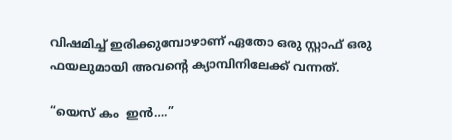വിഷമിച്ച് ഇരിക്കുമ്പോഴാണ് ഏതോ ഒരു സ്റ്റാഫ് ഒരു ഫയലുമായി അവന്റെ ക്യാമ്പിനിലേക്ക് വന്നത്.

“യെസ് കം  ഇൻ….”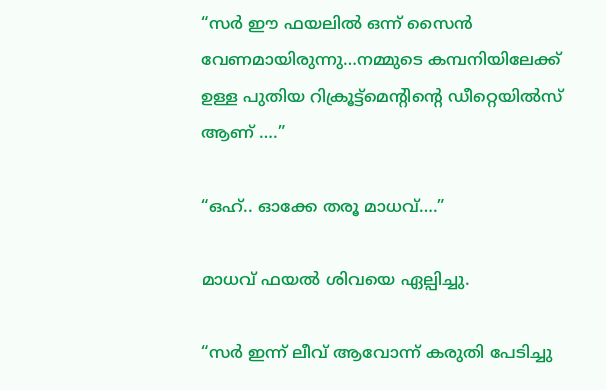“സർ ഈ ഫയലിൽ ഒന്ന് സൈൻ വേണമായിരുന്നു…നമ്മുടെ കമ്പനിയിലേക്ക് ഉള്ള പുതിയ റിക്രൂട്ട്മെന്റിന്റെ ഡീറ്റെയിൽസ് ആണ് ….”

“ഒഹ്.. ഓക്കേ തരൂ മാധവ്….”

മാധവ് ഫയൽ ശിവയെ ഏല്പിച്ചു.

“സർ ഇന്ന് ലീവ് ആവോന്ന് കരുതി പേടിച്ചു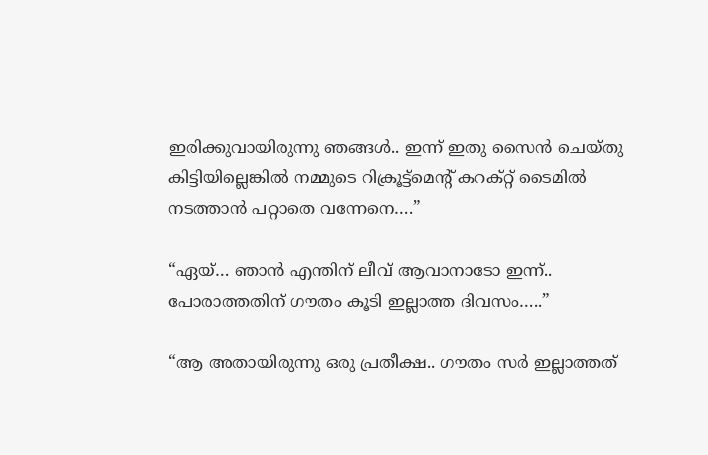ഇരിക്കുവായിരുന്നു ഞങ്ങൾ.. ഇന്ന് ഇതു സൈൻ ചെയ്തു കിട്ടിയില്ലെങ്കിൽ നമ്മുടെ റിക്രൂട്ട്മെന്റ് കറക്റ്റ് ടൈമിൽ നടത്താൻ പറ്റാതെ വന്നേനെ….”

“ഏയ്‌… ഞാൻ എന്തിന് ലീവ് ആവാനാടോ ഇന്ന്.. പോരാത്തതിന് ഗൗതം കൂടി ഇല്ലാത്ത ദിവസം…..”

“ആ അതായിരുന്നു ഒരു പ്രതീക്ഷ.. ഗൗതം സർ ഇല്ലാത്തത്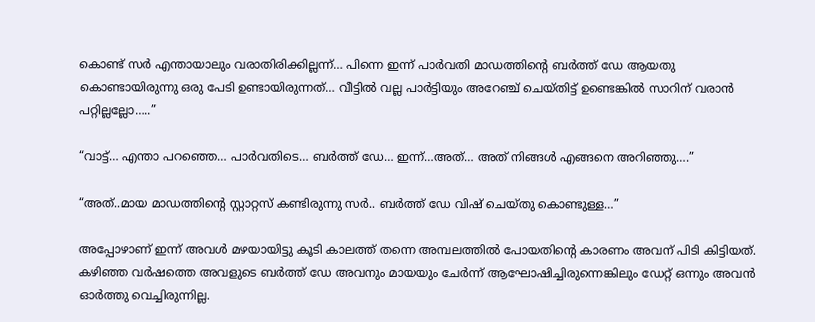കൊണ്ട് സർ എന്തായാലും വരാതിരിക്കില്ലന്ന്… പിന്നെ ഇന്ന് പാർവതി മാഡത്തിന്റെ ബർത്ത് ഡേ ആയതു കൊണ്ടായിരുന്നു ഒരു പേടി ഉണ്ടായിരുന്നത്… വീട്ടിൽ വല്ല പാർട്ടിയും അറേഞ്ച് ചെയ്തിട്ട് ഉണ്ടെങ്കിൽ സാറിന് വരാൻ പറ്റില്ലല്ലോ…..”

“വാട്ട്… എന്താ പറഞ്ഞെ… പാർവതിടെ… ബർത്ത് ഡേ… ഇന്ന്…അത്… അത് നിങ്ങൾ എങ്ങനെ അറിഞ്ഞു….”

“അത്..മായ മാഡത്തിന്റെ സ്റ്റാറ്റസ് കണ്ടിരുന്നു സർ.. ബർത്ത് ഡേ വിഷ് ചെയ്തു കൊണ്ടുള്ള…”

അപ്പോഴാണ് ഇന്ന് അവൾ മഴയായിട്ടു കൂടി കാലത്ത് തന്നെ അമ്പലത്തിൽ പോയതിന്റെ കാരണം അവന് പിടി കിട്ടിയത്. കഴിഞ്ഞ വർഷത്തെ അവളുടെ ബർത്ത് ഡേ അവനും മായയും ചേർന്ന് ആഘോഷിച്ചിരുന്നെങ്കിലും ഡേറ്റ് ഒന്നും അവൻ ഓർത്തു വെച്ചിരുന്നില്ല.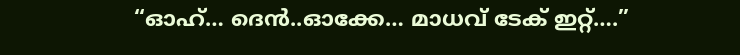“ഓഹ്… ദെൻ..ഓക്കേ… മാധവ് ടേക് ഇറ്റ്….”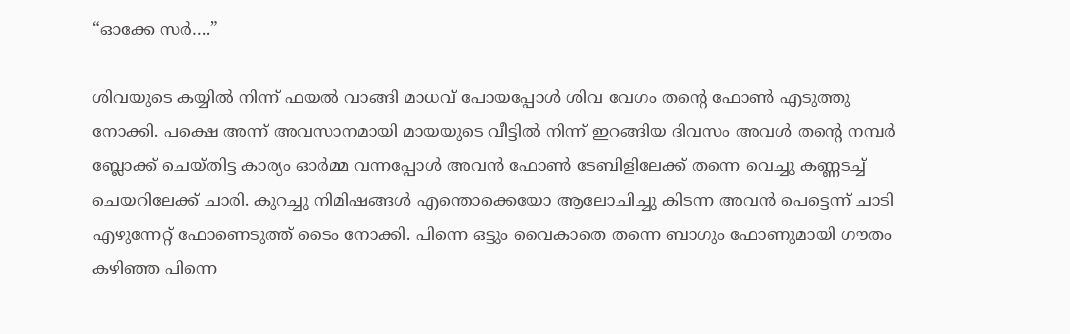“ഓക്കേ സർ….”

ശിവയുടെ കയ്യിൽ നിന്ന് ഫയൽ വാങ്ങി മാധവ് പോയപ്പോൾ ശിവ വേഗം തന്റെ ഫോൺ എടുത്തു നോക്കി. പക്ഷെ അന്ന് അവസാനമായി മായയുടെ വീട്ടിൽ നിന്ന് ഇറങ്ങിയ ദിവസം അവൾ തന്റെ നമ്പർ ബ്ലോക്ക്‌ ചെയ്തിട്ട കാര്യം ഓർമ്മ വന്നപ്പോൾ അവൻ ഫോൺ ടേബിളിലേക്ക് തന്നെ വെച്ചു കണ്ണടച്ച് ചെയറിലേക്ക് ചാരി. കുറച്ചു നിമിഷങ്ങൾ എന്തൊക്കെയോ ആലോചിച്ചു കിടന്ന അവൻ പെട്ടെന്ന് ചാടി എഴുന്നേറ്റ് ഫോണെടുത്ത് ടൈം നോക്കി. പിന്നെ ഒട്ടും വൈകാതെ തന്നെ ബാഗും ഫോണുമായി ഗൗതം കഴിഞ്ഞ പിന്നെ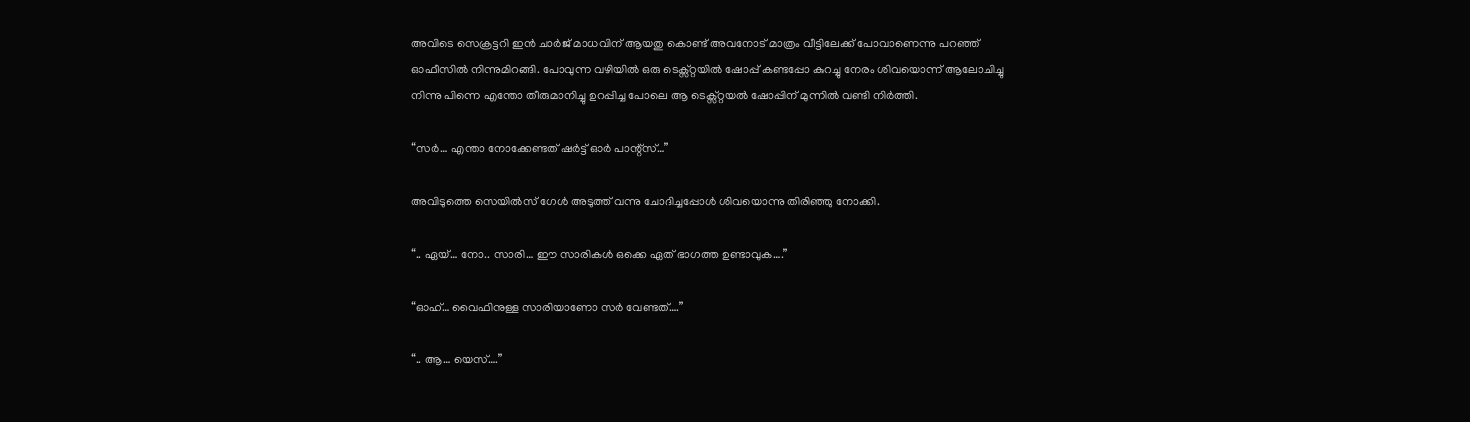അവിടെ സെക്രട്ടറി ഇൻ ചാർജ് മാധവിന് ആയതു കൊണ്ട് അവനോട് മാത്രം വീട്ടിലേക്ക് പോവാണെന്നു പറഞ്ഞ് ഓഫീസിൽ നിന്നുമിറങ്ങി. പോവുന്ന വഴിയിൽ ഒരു ടെക്സ്റ്റയിൽ ഷോപ്പ് കണ്ടപ്പോ കുറച്ചു നേരം ശിവയൊന്ന് ആലോചിച്ചു നിന്നു പിന്നെ എന്തോ തീരുമാനിച്ചു ഉറപ്പിച്ച പോലെ ആ ടെക്സ്റ്റയൽ ഷോപ്പിന് മുന്നിൽ വണ്ടി നിർത്തി.

“സർ… എന്താ നോക്കേണ്ടത് ഷർട്ട്‌ ഓർ പാന്റ്സ്…”

അവിടുത്തെ സെയിൽസ് ഗേൾ അടുത്ത് വന്നു ചോദിച്ചപ്പോൾ ശിവയൊന്നു തിരിഞ്ഞു നോക്കി.

“.. ഏയ്‌… നോ.. സാരി… ഈ സാരികൾ ഒക്കെ ഏത് ഭാഗത്ത ഉണ്ടാവുക….”

“ഓഹ്… വൈഫിനുള്ള സാരിയാണോ സർ വേണ്ടത്….”

“.. ആ… യെസ്….”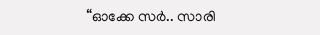“ഓക്കേ സർ.. സാരി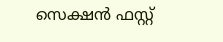സെക്ഷൻ ഫസ്റ്റ്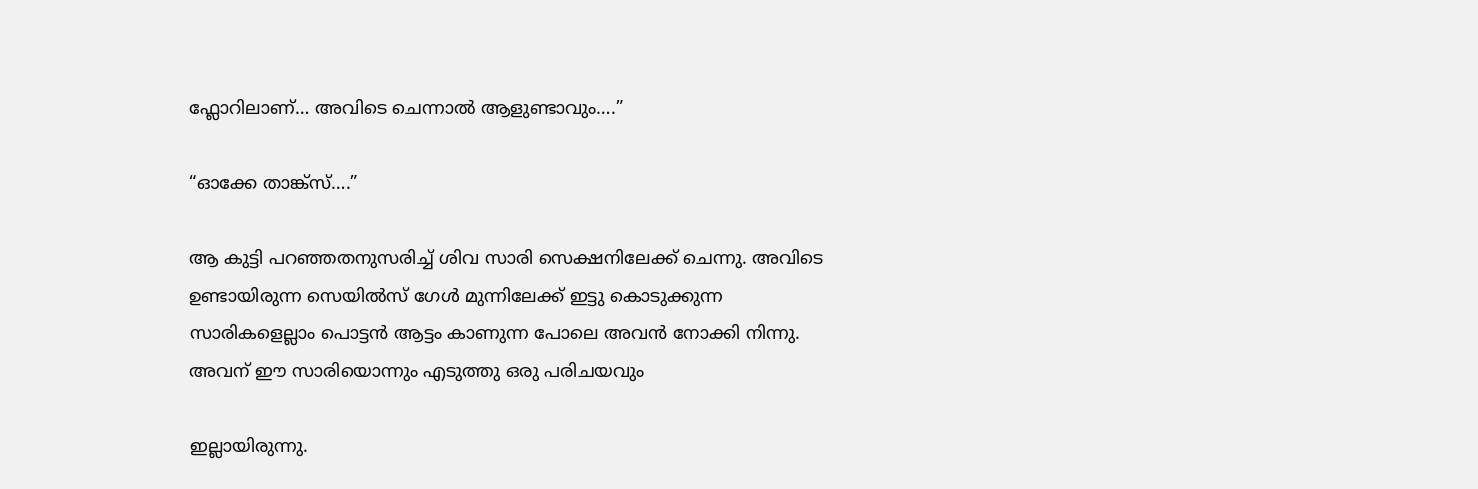ഫ്ലോറിലാണ്… അവിടെ ചെന്നാൽ ആളുണ്ടാവും….”

“ഓക്കേ താങ്ക്സ്….”

ആ കുട്ടി പറഞ്ഞതനുസരിച്ച് ശിവ സാരി സെക്ഷനിലേക്ക് ചെന്നു. അവിടെ ഉണ്ടായിരുന്ന സെയിൽസ് ഗേൾ മുന്നിലേക്ക് ഇട്ടു കൊടുക്കുന്ന സാരികളെല്ലാം പൊട്ടൻ ആട്ടം കാണുന്ന പോലെ അവൻ നോക്കി നിന്നു. അവന് ഈ സാരിയൊന്നും എടുത്തു ഒരു പരിചയവും

ഇല്ലായിരുന്നു.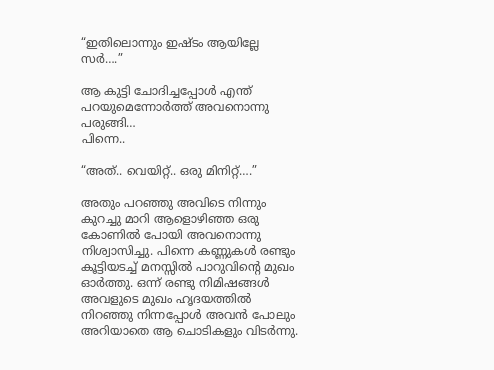“ഇതിലൊന്നും ഇഷ്ടം ആയില്ലേ സർ….”

ആ കുട്ടി ചോദിച്ചപ്പോൾ എന്ത് പറയുമെന്നോർത്ത് അവനൊന്നു പരുങ്ങി…
പിന്നെ..

“അത്.. വെയിറ്റ്.. ഒരു മിനിറ്റ്….”

അതും പറഞ്ഞു അവിടെ നിന്നും കുറച്ചു മാറി ആളൊഴിഞ്ഞ ഒരു കോണിൽ പോയി അവനൊന്നു നിശ്വാസിച്ചു. പിന്നെ കണ്ണുകൾ രണ്ടും കൂട്ടിയടച്ച് മനസ്സിൽ പാറുവിന്റെ മുഖം ഓർത്തു. ഒന്ന് രണ്ടു നിമിഷങ്ങൾ അവളുടെ മുഖം ഹൃദയത്തിൽ നിറഞ്ഞു നിന്നപ്പോൾ അവൻ പോലും അറിയാതെ ആ ചൊടികളും വിടർന്നു.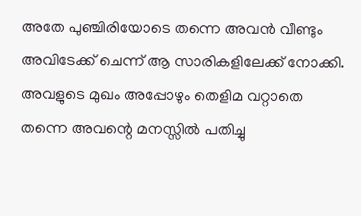അതേ പുഞ്ചിരിയോടെ തന്നെ അവൻ വീണ്ടും അവിടേക്ക് ചെന്ന് ആ സാരികളിലേക്ക് നോക്കി. അവളുടെ മുഖം അപ്പോഴും തെളിമ വറ്റാതെ തന്നെ അവന്റെ മനസ്സിൽ പതിച്ചു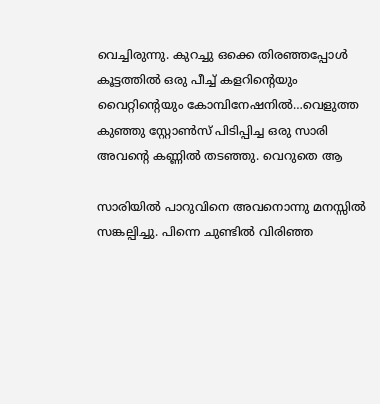വെച്ചിരുന്നു. കുറച്ചു ഒക്കെ തിരഞ്ഞപ്പോൾ കൂട്ടത്തിൽ ഒരു പീച്ച് കളറിന്റെയും വൈറ്റിന്റെയും കോമ്പിനേഷനിൽ…വെളുത്ത കുഞ്ഞു സ്റ്റോൺസ് പിടിപ്പിച്ച ഒരു സാരി അവന്റെ കണ്ണിൽ തടഞ്ഞു. വെറുതെ ആ

സാരിയിൽ പാറുവിനെ അവനൊന്നു മനസ്സിൽ സങ്കല്പിച്ചു. പിന്നെ ചുണ്ടിൽ വിരിഞ്ഞ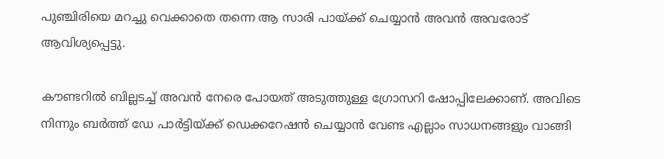പുഞ്ചിരിയെ മറച്ചു വെക്കാതെ തന്നെ ആ സാരി പായ്ക്ക് ചെയ്യാൻ അവൻ അവരോട് ആവിശ്യപ്പെട്ടു.

കൗണ്ടറിൽ ബില്ലടച്ച് അവൻ നേരെ പോയത് അടുത്തുള്ള ഗ്രോസറി ഷോപ്പിലേക്കാണ്. അവിടെ നിന്നും ബർത്ത് ഡേ പാർട്ടിയ്ക്ക് ഡെക്കറേഷൻ ചെയ്യാൻ വേണ്ട എല്ലാം സാധനങ്ങളും വാങ്ങി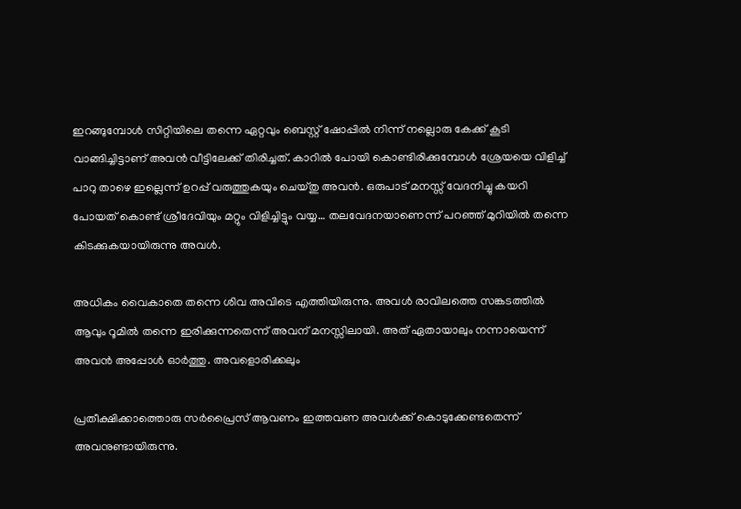ഇറങ്ങുമ്പോൾ സിറ്റിയിലെ തന്നെ ഏറ്റവും ബെസ്റ്റ് ഷോപ്പിൽ നിന്ന് നല്ലൊരു കേക്ക് കൂടി വാങ്ങിച്ചിട്ടാണ് അവൻ വീട്ടിലേക്ക് തിരിച്ചത്. കാറിൽ പോയി കൊണ്ടിരിക്കുമ്പോൾ ശ്രേയയെ വിളിച്ച് പാറു താഴെ ഇല്ലെന്ന് ഉറപ്പ് വരുത്തുകയും ചെയ്തു അവൻ. ഒരുപാട് മനസ്സ് വേദനിച്ചു കയറി പോയത് കൊണ്ട് ശ്രീദേവിയും മറ്റും വിളിച്ചിട്ടും വയ്യ… തലവേദനയാണെന്ന് പറഞ്ഞ് മുറിയിൽ തന്നെ കിടക്കുകയായിരുന്നു അവൾ.

അധികം വൈകാതെ തന്നെ ശിവ അവിടെ എത്തിയിരുന്നു. അവൾ രാവിലത്തെ സങ്കടത്തിൽ ആവും റൂമിൽ തന്നെ ഇരിക്കുന്നതെന്ന് അവന് മനസ്സിലായി. അത് ഏതായാലും നന്നായെന്ന് അവൻ അപ്പോൾ ഓർത്തു. അവളൊരിക്കലും

പ്രതീക്ഷിക്കാത്തൊരു സർപ്രൈസ് ആവണം ഇത്തവണ അവൾക്ക് കൊടുക്കേണ്ടതെന്ന് അവനുണ്ടായിരുന്നു.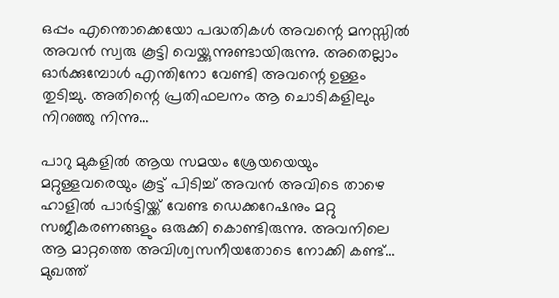ഒപ്പം എന്തൊക്കെയോ പദ്ധതികൾ അവന്റെ മനസ്സിൽ അവൻ സ്വരു കൂട്ടി വെയ്ക്കുന്നുണ്ടായിരുന്നു. അതെല്ലാം ഓർക്കുമ്പോൾ എന്തിനോ വേണ്ടി അവന്റെ ഉള്ളം തുടിച്ചു. അതിന്റെ പ്രതിഫലനം ആ ചൊടികളിലും നിറഞ്ഞു നിന്നു…

പാറു മുകളിൽ ആയ സമയം ശ്രേയയെയും മറ്റുള്ളവരെയും കൂട്ട് പിടിച്ച് അവൻ അവിടെ താഴെ ഹാളിൽ പാർട്ടിയ്ക്ക് വേണ്ട ഡെക്കറേഷനും മറ്റു സജീകരണങ്ങളും ഒരുക്കി കൊണ്ടിരുന്നു. അവനിലെ ആ മാറ്റത്തെ അവിശ്വസനീയതോടെ നോക്കി കണ്ട്… മുഖത്ത്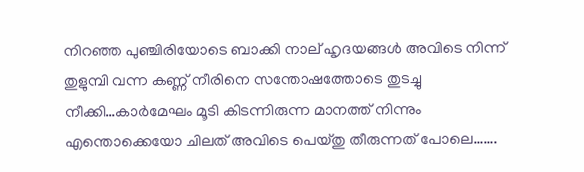നിറഞ്ഞ പുഞ്ചിരിയോടെ ബാക്കി നാല് ഹൃദയങ്ങൾ അവിടെ നിന്ന് തുളുമ്പി വന്ന കണ്ണ് നീരിനെ സന്തോഷത്തോടെ തുടച്ചു നീക്കി…കാർമേഘം മൂടി കിടന്നിരുന്ന മാനത്ത് നിന്നും എന്തൊക്കെയോ ചിലത് അവിടെ പെയ്തു തീരുന്നത് പോലെ…….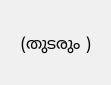(തുടരും )